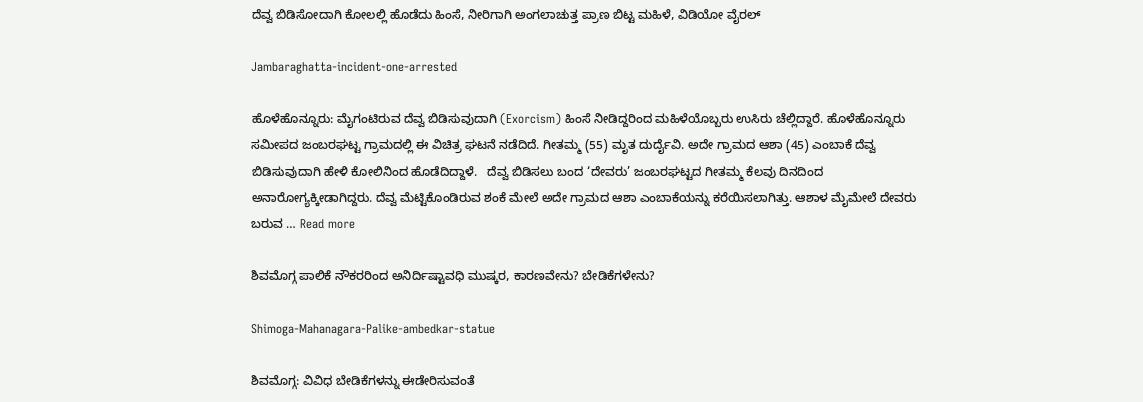ದೆವ್ವ ಬಿಡಿಸೋದಾಗಿ ಕೋಲಲ್ಲಿ ಹೊಡೆದು ಹಿಂಸೆ, ನೀರಿಗಾಗಿ ಅಂಗಲಾಚುತ್ತ ಪ್ರಾಣ ಬಿಟ್ಟ ಮಹಿಳೆ, ವಿಡಿಯೋ ವೈರಲ್‌

Jambaraghatta-incident-one-arrested

ಹೊಳೆಹೊನ್ನೂರು: ಮೈಗಂಟಿರುವ ದೆವ್ವ ಬಿಡಿಸುವುದಾಗಿ (Exorcism) ಹಿಂಸೆ ನೀಡಿದ್ದರಿಂದ ಮಹಿಳೆಯೊಬ್ಬರು ಉಸಿರು ಚೆಲ್ಲಿದ್ದಾರೆ. ಹೊಳೆಹೊನ್ನೂರು ಸಮೀಪದ ಜಂಬರಘಟ್ಟ ಗ್ರಾಮದಲ್ಲಿ ಈ ವಿಚಿತ್ರ ಘಟನೆ ನಡೆದಿದೆ. ಗೀತಮ್ಮ (55) ಮೃತ ದುರ್ದೈವಿ. ಅದೇ ಗ್ರಾಮದ ಆಶಾ (45) ಎಂಬಾಕೆ ದೆವ್ವ ಬಿಡಿಸುವುದಾಗಿ ಹೇಳಿ ಕೋಲಿನಿಂದ ಹೊಡೆದಿದ್ದಾಳೆ.   ದೆವ್ವ ಬಿಡಿಸಲು ಬಂದ ‘ದೇವರು’ ಜಂಬರಘಟ್ಟದ ಗೀತಮ್ಮ ಕೆಲವು ದಿನದಿಂದ ಅನಾರೋಗ್ಯಕ್ಕೀಡಾಗಿದ್ದರು. ದೆವ್ವ ಮೆಟ್ಟಿಕೊಂಡಿರುವ ಶಂಕೆ ಮೇಲೆ ಅದೇ ಗ್ರಾಮದ ಆಶಾ ಎಂಬಾಕೆಯನ್ನು ಕರೆಯಿಸಲಾಗಿತ್ತು. ಆಶಾಳ ಮೈಮೇಲೆ ದೇವರು ಬರುವ … Read more

ಶಿವಮೊಗ್ಗ ಪಾಲಿಕೆ ನೌಕರರಿಂದ ಅನಿರ್ದಿಷ್ಟಾವಧಿ ಮುಷ್ಕರ, ಕಾರಣವೇನು? ಬೇಡಿಕೆಗಳೇನು?

Shimoga-Mahanagara-Palike-ambedkar-statue

ಶಿವಮೊಗ್ಗ: ವಿವಿಧ ಬೇಡಿಕೆಗಳನ್ನು ಈಡೇರಿಸುವಂತೆ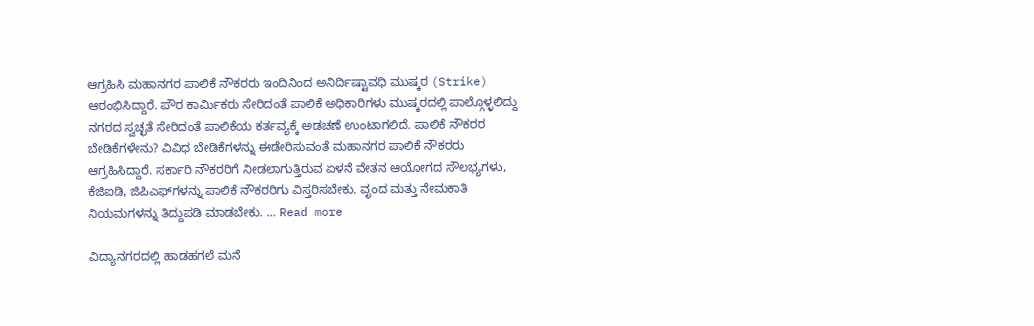ಆಗ್ರಹಿಸಿ ಮಹಾನಗರ ಪಾಲಿಕೆ ನೌಕರರು ಇಂದಿನಿಂದ ಅನಿರ್ದಿಷ್ಟಾವಧಿ ಮುಷ್ಕರ (Strike) ಆರಂಭಿಸಿದ್ದಾರೆ. ಪೌರ ಕಾರ್ಮಿಕರು ಸೇರಿದಂತೆ ಪಾಲಿಕೆ ಅಧಿಕಾರಿಗಳು ಮುಷ್ಕರದಲ್ಲಿ ಪಾಲ್ಗೊಳ್ಳಲಿದ್ದು ನಗರದ ಸ್ವಚ್ಛತೆ ಸೇರಿದಂತೆ ಪಾಲಿಕೆಯ ಕರ್ತವ್ಯಕ್ಕೆ ಅಡಚಣೆ ಉಂಟಾಗಲಿದೆ. ಪಾಲಿಕೆ ನೌಕರರ ಬೇಡಿಕೆಗಳೇನು? ವಿವಿಧ ಬೇಡಿಕೆಗಳನ್ನು ಈಡೇರಿಸುವಂತೆ ಮಹಾನಗರ ಪಾಲಿಕೆ ನೌಕರರು ಆಗ್ರಹಿಸಿದ್ದಾರೆ. ಸರ್ಕಾರಿ ನೌಕರರಿಗೆ ನೀಡಲಾಗುತ್ತಿರುವ ಏಳನೆ ವೇತನ ಆಯೋಗದ ಸೌಲಭ್ಯಗಳು, ಕೆಜಿಐಡಿ, ಜಿಪಿಎಫ್‌ಗಳನ್ನು ಪಾಲಿಕೆ ನೌಕರರಿಗು ವಿಸ್ತರಿಸಬೇಕು. ವೃಂದ ಮತ್ತು ನೇಮಕಾತಿ ನಿಯಮಗಳನ್ನು ತಿದ್ದುಪಡಿ ಮಾಡಬೇಕು. … Read more

ವಿದ್ಯಾನಗರದಲ್ಲಿ ಹಾಡಹಗಲೆ ಮನೆ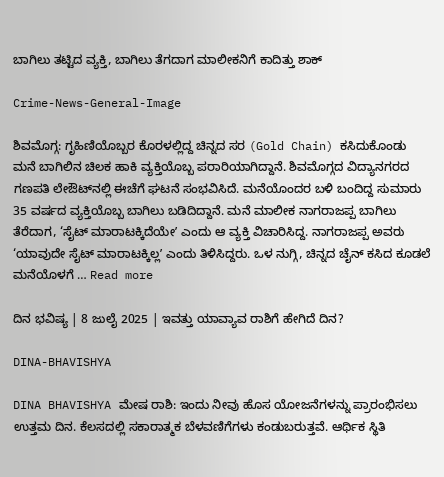ಬಾಗಿಲು ತಟ್ಟಿದ ವ್ಯಕ್ತಿ, ಬಾಗಿಲು ತೆಗದಾಗ ಮಾಲೀಕನಿಗೆ ಕಾದಿತ್ತು ಶಾಕ್

Crime-News-General-Image

ಶಿವಮೊಗ್ಗ: ಗೃಹಿಣಿಯೊಬ್ಬರ ಕೊರಳಲ್ಲಿದ್ದ ಚಿನ್ನದ ಸರ (Gold Chain) ಕಸಿದುಕೊಂಡು ಮನೆ ಬಾಗಿಲಿನ ಚಿಲಕ ಹಾಕಿ ವ್ಯಕ್ತಿಯೊಬ್ಬ ಪರಾರಿಯಾಗಿದ್ದಾನೆ. ಶಿವಮೊಗ್ಗದ ವಿದ್ಯಾನಗರದ ಗಣಪತಿ ಲೇಔಟ್‌ನಲ್ಲಿ ಈಚೆಗೆ ಘಟನೆ ಸಂಭವಿಸಿದೆ. ಮನೆಯೊಂದರ ಬಳಿ ಬಂದಿದ್ದ ಸುಮಾರು 35 ವರ್ಷದ ವ್ಯಕ್ತಿಯೊಬ್ಬ ಬಾಗಿಲು ಬಡಿದಿದ್ದಾನೆ. ಮನೆ ಮಾಲೀಕ ನಾಗರಾಜಪ್ಪ ಬಾಗಿಲು ತೆರೆದಾಗ, ‘ಸೈಟ್‌ ಮಾರಾಟಕ್ಕಿದೆಯೇʼ ಎಂದು ಆ ವ್ಯಕ್ತಿ ವಿಚಾರಿಸಿದ್ದ. ನಾಗರಾಜಪ್ಪ ಅವರು ‘ಯಾವುದೇ ಸೈಟ್‌ ಮಾರಾಟಕ್ಕಿಲ್ಲʼ ಎಂದು ತಿಳಿಸಿದ್ದರು. ಒಳ ನುಗ್ಗಿ, ಚಿನ್ನದ ಚೈನ್‌ ಕಸಿದ ಕೂಡಲೆ ಮನೆಯೊಳಗೆ … Read more

ದಿನ ಭವಿಷ್ಯ | 8 ಜುಲೈ 2025 | ಇವತ್ತು ಯಾವ್ಯಾವ ರಾಶಿಗೆ ಹೇಗಿದೆ ದಿನ?

DINA-BHAVISHYA

DINA BHAVISHYA ಮೇಷ ರಾಶಿ: ಇಂದು ನೀವು ಹೊಸ ಯೋಜನೆಗಳನ್ನು ಪ್ರಾರಂಭಿಸಲು ಉತ್ತಮ ದಿನ. ಕೆಲಸದಲ್ಲಿ ಸಕಾರಾತ್ಮಕ ಬೆಳವಣಿಗೆಗಳು ಕಂಡುಬರುತ್ತವೆ. ಆರ್ಥಿಕ ಸ್ಥಿತಿ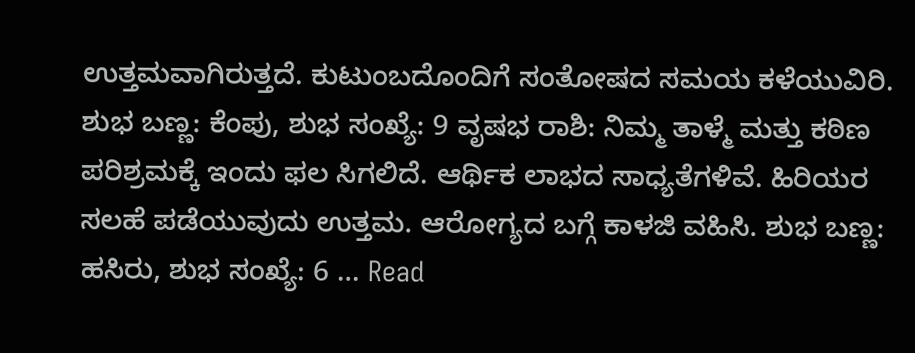ಉತ್ತಮವಾಗಿರುತ್ತದೆ. ಕುಟುಂಬದೊಂದಿಗೆ ಸಂತೋಷದ ಸಮಯ ಕಳೆಯುವಿರಿ. ಶುಭ ಬಣ್ಣ: ಕೆಂಪು, ಶುಭ ಸಂಖ್ಯೆ: 9 ವೃಷಭ ರಾಶಿ: ನಿಮ್ಮ ತಾಳ್ಮೆ ಮತ್ತು ಕಠಿಣ ಪರಿಶ್ರಮಕ್ಕೆ ಇಂದು ಫಲ ಸಿಗಲಿದೆ. ಆರ್ಥಿಕ ಲಾಭದ ಸಾಧ್ಯತೆಗಳಿವೆ. ಹಿರಿಯರ ಸಲಹೆ ಪಡೆಯುವುದು ಉತ್ತಮ. ಆರೋಗ್ಯದ ಬಗ್ಗೆ ಕಾಳಜಿ ವಹಿಸಿ. ಶುಭ ಬಣ್ಣ: ಹಸಿರು, ಶುಭ ಸಂಖ್ಯೆ: 6 … Read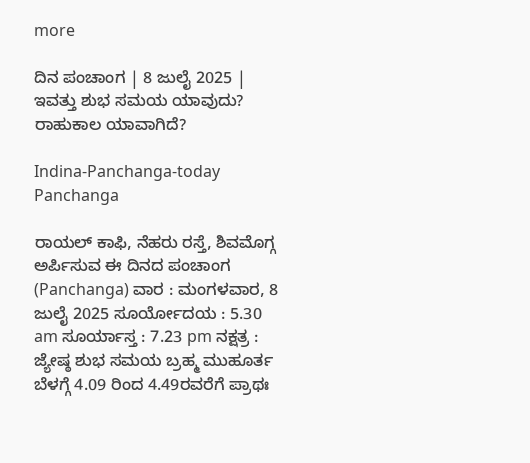more

ದಿನ ಪಂಚಾಂಗ | 8 ಜುಲೈ 2025 | ಇವತ್ತು ಶುಭ ಸಮಯ ಯಾವುದು? ರಾಹುಕಾಲ ಯಾವಾಗಿದೆ?

Indina-Panchanga-today Panchanga

ರಾಯಲ್‌ ಕಾಫಿ, ನೆಹರು ರಸ್ತೆ, ಶಿವಮೊಗ್ಗ ಅರ್ಪಿಸುವ ಈ ದಿನದ ಪಂಚಾಂಗ (Panchanga) ವಾರ : ಮಂಗಳವಾರ, 8 ಜುಲೈ 2025 ಸೂರ್ಯೋದಯ : 5.30 am ಸೂರ್ಯಾಸ್ತ : 7.23 pm ನಕ್ಷತ್ರ : ಜ್ಯೇಷ್ಠ ಶುಭ ಸಮಯ ಬ್ರಹ್ಮ ಮುಹೂರ್ತ ಬೆಳಗ್ಗೆ 4.09 ರಿಂದ 4.49ರವರೆಗೆ ಪ್ರಾಥಃ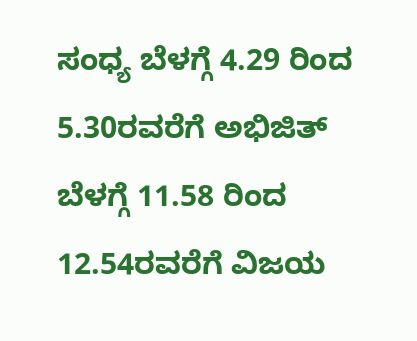ಸಂಧ್ಯ ಬೆಳಗ್ಗೆ 4.29 ರಿಂದ 5.30ರವರೆಗೆ ಅಭಿಜಿತ್‌ ಬೆಳಗ್ಗೆ 11.58 ರಿಂದ 12.54ರವರೆಗೆ ವಿಜಯ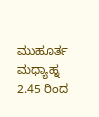ಮುಹೂರ್ತ ಮಧ್ಯಾಹ್ನ 2.45 ರಿಂದ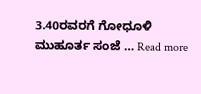3.40ರವರಗೆ ಗೋಧೂಳಿ ಮುಹೂರ್ತ ಸಂಜೆ … Read more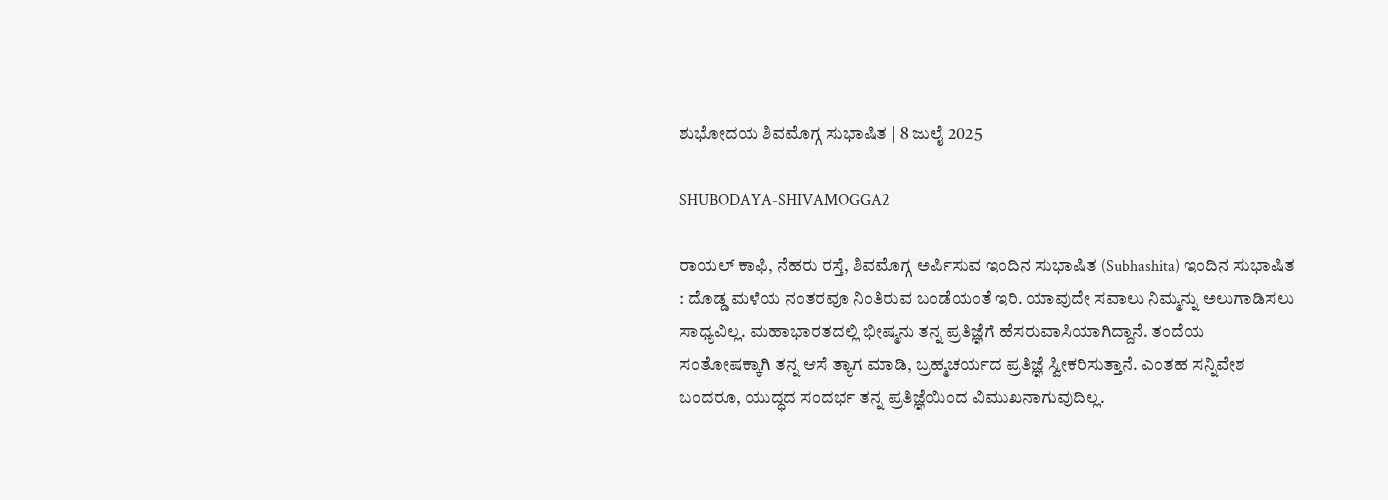ಶುಭೋದಯ ಶಿವಮೊಗ್ಗ ಸುಭಾಷಿತ | 8 ಜುಲೈ 2025

SHUBODAYA-SHIVAMOGGA2

ರಾಯಲ್‌ ಕಾಫಿ, ನೆಹರು ರಸ್ತೆ, ಶಿವಮೊಗ್ಗ ಅರ್ಪಿಸುವ ಇಂದಿನ ಸುಭಾಷಿತ (Subhashita) ಇಂದಿನ ಸುಭಾಷಿತ : ದೊಡ್ಡ ಮಳೆಯ ನಂತರವೂ ನಿಂತಿರುವ ಬಂಡೆಯಂತೆ ಇರಿ. ಯಾವುದೇ ಸವಾಲು ನಿಮ್ಮನ್ನು ಅಲುಗಾಡಿಸಲು ಸಾಧ್ಯವಿಲ್ಲ. ಮಹಾಭಾರತದಲ್ಲಿ ಭೀಷ್ಮನು ತನ್ನ ಪ್ರತಿಜ್ಞೆಗೆ ಹೆಸರುವಾಸಿಯಾಗಿದ್ದಾನೆ. ತಂದೆಯ ಸಂತೋಷಕ್ಕಾಗಿ ತನ್ನ ಆಸೆ ತ್ಯಾಗ ಮಾಡಿ, ಬ್ರಹ್ಮಚರ್ಯದ ಪ್ರತಿಜ್ಞೆ ಸ್ವೀಕರಿಸುತ್ತಾನೆ. ಎಂತಹ ಸನ್ನಿವೇಶ ಬಂದರೂ, ಯುದ್ಧದ ಸಂದರ್ಭ ತನ್ನ ಪ್ರತಿಜ್ಞೆಯಿಂದ ವಿಮುಖನಾಗುವುದಿಲ್ಲ.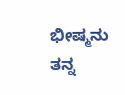ಭೀಷ್ಮನು ತನ್ನ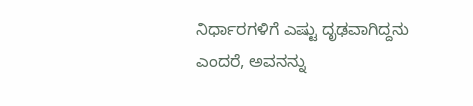ನಿರ್ಧಾರಗಳಿಗೆ ಎಷ್ಟು ದೃಢವಾಗಿದ್ದನು ಎಂದರೆ, ಅವನನ್ನು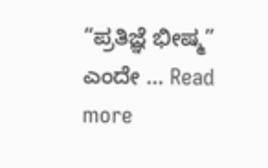“ಪ್ರತಿಜ್ಞೆ ಭೀಷ್ಮ” ಎಂದೇ … Read more